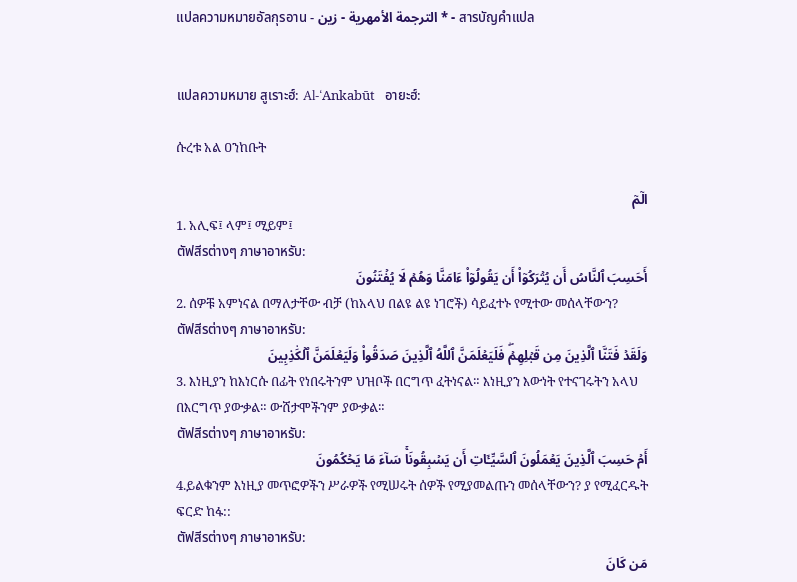แปลความหมายอัลกุรอาน - الترجمة الأمهرية - زين * - สารบัญคำแปล


แปลความหมาย สูเราะฮ์: Al-‘Ankabūt   อายะฮ์:

ሱረቱ አል ዐንከቡት

الٓمٓ
1. አሊፍ፤ ላም፤ ሚይም፤
ตัฟสีรต่างๆ ภาษาอาหรับ:
أَحَسِبَ ٱلنَّاسُ أَن يُتۡرَكُوٓاْ أَن يَقُولُوٓاْ ءَامَنَّا وَهُمۡ لَا يُفۡتَنُونَ
2. ሰዎቹ አምነናል በማለታቸው ብቻ (ከአላህ በልዩ ልዩ ነገሮች) ሳይፈተኑ የሚተው መሰላቸውን?
ตัฟสีรต่างๆ ภาษาอาหรับ:
وَلَقَدۡ فَتَنَّا ٱلَّذِينَ مِن قَبۡلِهِمۡۖ فَلَيَعۡلَمَنَّ ٱللَّهُ ٱلَّذِينَ صَدَقُواْ وَلَيَعۡلَمَنَّ ٱلۡكَٰذِبِينَ
3. እነዚያን ከእነርሱ በፊት የነበሩትንም ህዝቦች በርግጥ ፈትነናል። እነዚያን እውነት የተናገሩትን አላህ በእርግጥ ያውቃል። ውሸታሞችንም ያውቃል።
ตัฟสีรต่างๆ ภาษาอาหรับ:
أَمۡ حَسِبَ ٱلَّذِينَ يَعۡمَلُونَ ٱلسَّيِّـَٔاتِ أَن يَسۡبِقُونَاۚ سَآءَ مَا يَحۡكُمُونَ
4.ይልቁንም እነዚያ መጥፎዎችን ሥራዎች የሚሠሩት ሰዎች የሚያመልጡን መሰላቸውን? ያ የሚፈርዱት ፍርድ ከፋ::
ตัฟสีรต่างๆ ภาษาอาหรับ:
مَن كَانَ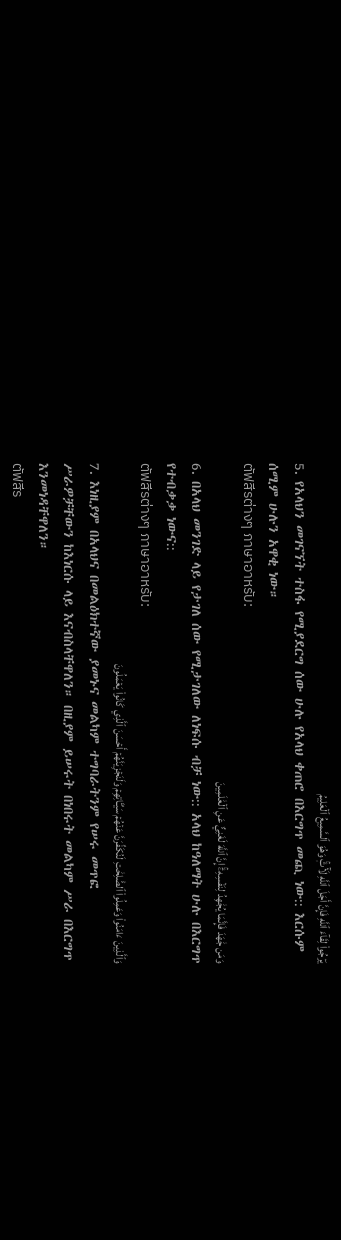يَرۡجُواْ لِقَآءَ ٱللَّهِ فَإِنَّ أَجَلَ ٱللَّهِ لَأٓتٖۚ وَهُوَ ٱلسَّمِيعُ ٱلۡعَلِيمُ
5. የአላህን መገናኘት ተስፋ የሚያደርግ ሰው ሁሉ የአላህ ቀጠሮ በእርግጥ መጪ ነው:: እርሱም ሰሚም ሁሉን አዋቂ ነው።
ตัฟสีรต่างๆ ภาษาอาหรับ:
وَمَن جَٰهَدَ فَإِنَّمَا يُجَٰهِدُ لِنَفۡسِهِۦٓۚ إِنَّ ٱللَّهَ لَغَنِيٌّ عَنِ ٱلۡعَٰلَمِينَ
6. በአላህ መንገድ ላይ የታገለ ሰው የሚታገለው ለነፍሱ ብቻ ነው:: አላህ ከዓለማት ሁሉ በእርግጥ የተብቃቃ ነውና::
ตัฟสีรต่างๆ ภาษาอาหรับ:
وَٱلَّذِينَ ءَامَنُواْ وَعَمِلُواْ ٱلصَّٰلِحَٰتِ لَنُكَفِّرَنَّ عَنۡهُمۡ سَيِّـَٔاتِهِمۡ وَلَنَجۡزِيَنَّهُمۡ أَحۡسَنَ ٱلَّذِي كَانُواْ يَعۡمَلُونَ
7. እነዚያም በአላህና በመልዕክተኛው ያመኑና መልካም ተግባራትንም የሠሩ መጥፎ ሥራዎቻቸውን ከእነርሱ ላይ እናብስላቸዋለን። በዚያም ይሠሩት በነበሩት መልካም ሥራ በእርግጥ እንመነዳቸዋለን።
ตัฟสีร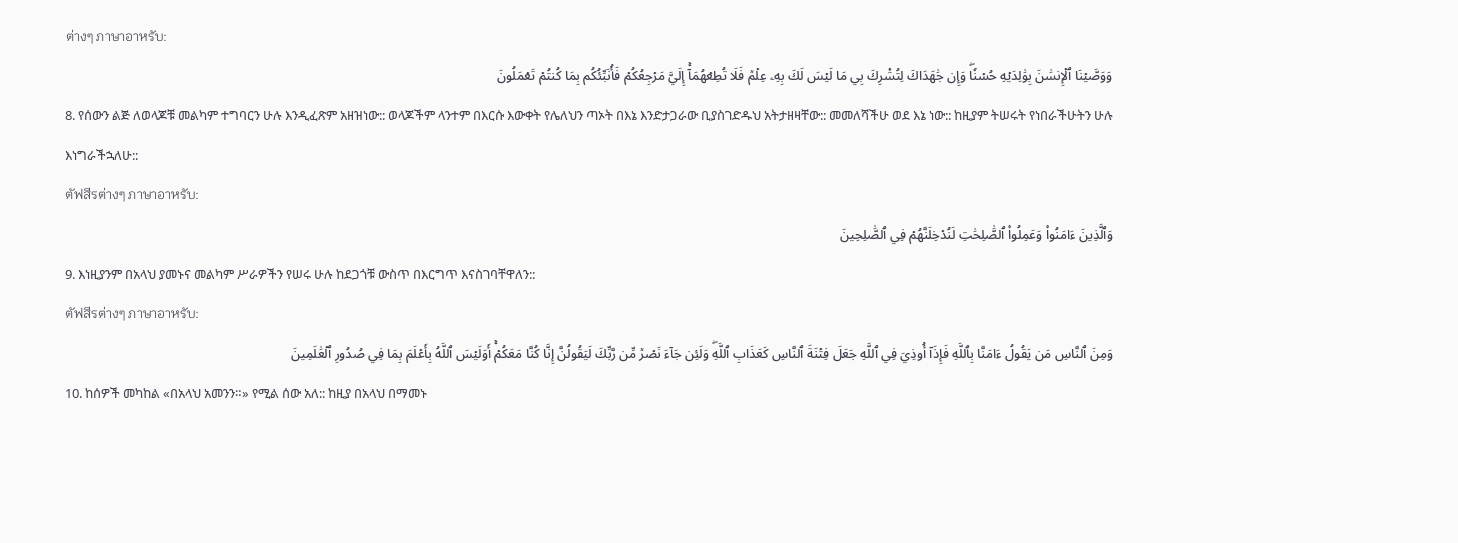ต่างๆ ภาษาอาหรับ:
وَوَصَّيۡنَا ٱلۡإِنسَٰنَ بِوَٰلِدَيۡهِ حُسۡنٗاۖ وَإِن جَٰهَدَاكَ لِتُشۡرِكَ بِي مَا لَيۡسَ لَكَ بِهِۦ عِلۡمٞ فَلَا تُطِعۡهُمَآۚ إِلَيَّ مَرۡجِعُكُمۡ فَأُنَبِّئُكُم بِمَا كُنتُمۡ تَعۡمَلُونَ
8. የሰውን ልጅ ለወላጆቹ መልካም ተግባርን ሁሉ እንዲፈጽም አዘዝነው:: ወላጆችም ላንተም በእርሱ እውቀት የሌለህን ጣኦት በእኔ እንድታጋራው ቢያስገድዱህ አትታዘዛቸው:: መመለሻችሁ ወደ እኔ ነው:: ከዚያም ትሠሩት የነበራችሁትን ሁሉ እነግራችኋለሁ::
ตัฟสีรต่างๆ ภาษาอาหรับ:
وَٱلَّذِينَ ءَامَنُواْ وَعَمِلُواْ ٱلصَّٰلِحَٰتِ لَنُدۡخِلَنَّهُمۡ فِي ٱلصَّٰلِحِينَ
9. እነዚያንም በአላህ ያመኑና መልካም ሥራዎችን የሠሩ ሁሉ ከደጋጎቹ ውስጥ በእርግጥ እናስገባቸዋለን::
ตัฟสีรต่างๆ ภาษาอาหรับ:
وَمِنَ ٱلنَّاسِ مَن يَقُولُ ءَامَنَّا بِٱللَّهِ فَإِذَآ أُوذِيَ فِي ٱللَّهِ جَعَلَ فِتۡنَةَ ٱلنَّاسِ كَعَذَابِ ٱللَّهِۖ وَلَئِن جَآءَ نَصۡرٞ مِّن رَّبِّكَ لَيَقُولُنَّ إِنَّا كُنَّا مَعَكُمۡۚ أَوَلَيۡسَ ٱللَّهُ بِأَعۡلَمَ بِمَا فِي صُدُورِ ٱلۡعَٰلَمِينَ
10. ከሰዎች መካከል «በአላህ አመንን።» የሚል ሰው አለ:: ከዚያ በአላህ በማመኑ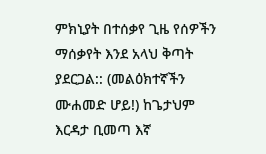ምክኒያት በተሰቃየ ጊዜ የሰዎችን ማሰቃየት እንደ አላህ ቅጣት ያደርጋል:: (መልዕክተኛችን ሙሐመድ ሆይ!) ከጌታህም እርዳታ ቢመጣ እኛ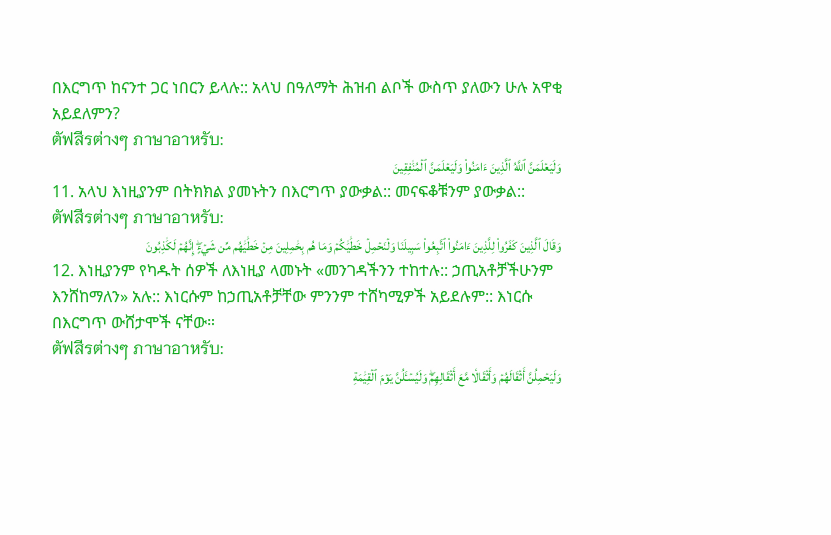በእርግጥ ከናንተ ጋር ነበርን ይላሉ:: አላህ በዓለማት ሕዝብ ልቦች ውስጥ ያለውን ሁሉ አዋቂ አይደለምን?
ตัฟสีรต่างๆ ภาษาอาหรับ:
وَلَيَعۡلَمَنَّ ٱللَّهُ ٱلَّذِينَ ءَامَنُواْ وَلَيَعۡلَمَنَّ ٱلۡمُنَٰفِقِينَ
11. አላህ እነዚያንም በትክክል ያመኑትን በእርግጥ ያውቃል:: መናፍቆቹንም ያውቃል::
ตัฟสีรต่างๆ ภาษาอาหรับ:
وَقَالَ ٱلَّذِينَ كَفَرُواْ لِلَّذِينَ ءَامَنُواْ ٱتَّبِعُواْ سَبِيلَنَا وَلۡنَحۡمِلۡ خَطَٰيَٰكُمۡ وَمَا هُم بِحَٰمِلِينَ مِنۡ خَطَٰيَٰهُم مِّن شَيۡءٍۖ إِنَّهُمۡ لَكَٰذِبُونَ
12. እነዚያንም የካዱት ሰዎች ለእነዚያ ላመኑት «መንገዳችንን ተከተሉ:: ኃጢአቶቻችሁንም እንሸከማለን» አሉ:: እነርሱም ከኃጢአቶቻቸው ምንንም ተሸካሚዎች አይደሉም:: እነርሱ በእርግጥ ውሸታሞች ናቸው።
ตัฟสีรต่างๆ ภาษาอาหรับ:
وَلَيَحۡمِلُنَّ أَثۡقَالَهُمۡ وَأَثۡقَالٗا مَّعَ أَثۡقَالِهِمۡۖ وَلَيُسۡـَٔلُنَّ يَوۡمَ ٱلۡقِيَٰمَةِ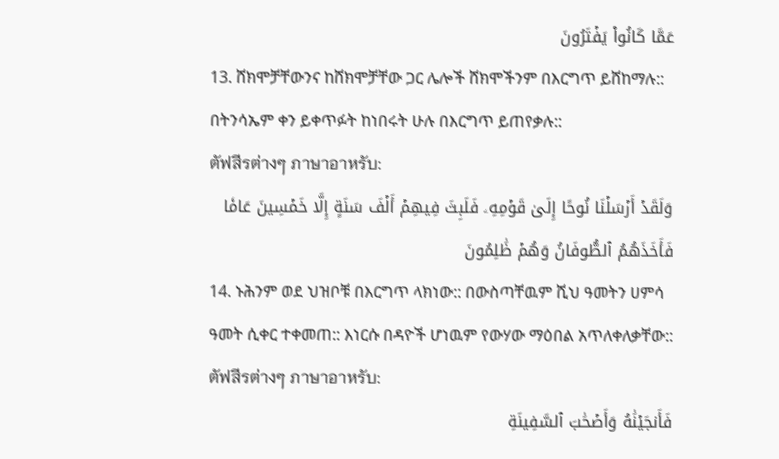عَمَّا كَانُواْ يَفۡتَرُونَ
13. ሸክሞቻቸውንና ከሸክሞቻቸው ጋር ሌሎች ሸክሞችንም በእርግጥ ይሸከማሉ:: በትንሳኤም ቀን ይቀጥፉት ከነበሩት ሁሉ በእርግጥ ይጠየቃሉ::
ตัฟสีรต่างๆ ภาษาอาหรับ:
وَلَقَدۡ أَرۡسَلۡنَا نُوحًا إِلَىٰ قَوۡمِهِۦ فَلَبِثَ فِيهِمۡ أَلۡفَ سَنَةٍ إِلَّا خَمۡسِينَ عَامٗا فَأَخَذَهُمُ ٱلطُّوفَانُ وَهُمۡ ظَٰلِمُونَ
14. ኑሕንም ወደ ህዝቦቹ በእርግጥ ላክነው:: በውስጣቸዉም ሺህ ዓመትን ሀምሳ ዓመት ሲቀር ተቀመጠ:: እነርሱ በዳዮች ሆነዉም የውሃው ማዕበል አጥለቀለቃቸው::
ตัฟสีรต่างๆ ภาษาอาหรับ:
فَأَنجَيۡنَٰهُ وَأَصۡحَٰبَ ٱلسَّفِينَةِ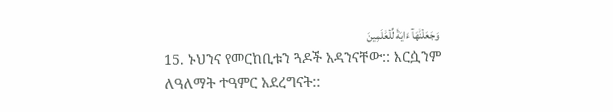وَجَعَلۡنَٰهَآ ءَايَةٗ لِّلۡعَٰلَمِينَ
15. ኑህንና የመርከቢቱን ጓዶች አዳንናቸው:: እርሷንም ለዓለማት ተዓምር አደረግናት::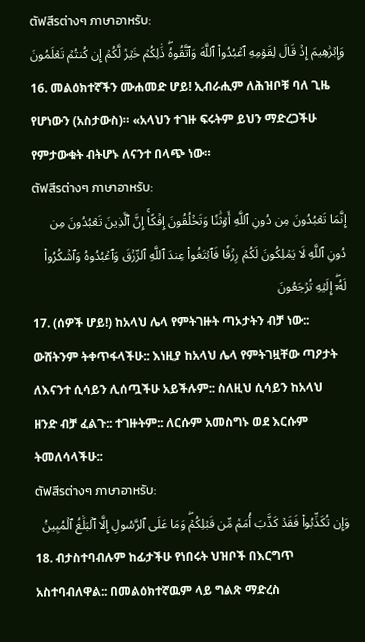ตัฟสีรต่างๆ ภาษาอาหรับ:
وَإِبۡرَٰهِيمَ إِذۡ قَالَ لِقَوۡمِهِ ٱعۡبُدُواْ ٱللَّهَ وَٱتَّقُوهُۖ ذَٰلِكُمۡ خَيۡرٞ لَّكُمۡ إِن كُنتُمۡ تَعۡلَمُونَ
16. መልዕክተኛችን ሙሐመድ ሆይ! ኢብራሒም ለሕዝቦቹ ባለ ጊዜ የሆነውን (አስታውስ)። «አላህን ተገዙ ፍሩትም ይህን ማድረጋችሁ የምታውቁት ብትሆኑ ለናንተ በላጭ ነው።
ตัฟสีรต่างๆ ภาษาอาหรับ:
إِنَّمَا تَعۡبُدُونَ مِن دُونِ ٱللَّهِ أَوۡثَٰنٗا وَتَخۡلُقُونَ إِفۡكًاۚ إِنَّ ٱلَّذِينَ تَعۡبُدُونَ مِن دُونِ ٱللَّهِ لَا يَمۡلِكُونَ لَكُمۡ رِزۡقٗا فَٱبۡتَغُواْ عِندَ ٱللَّهِ ٱلرِّزۡقَ وَٱعۡبُدُوهُ وَٱشۡكُرُواْ لَهُۥٓۖ إِلَيۡهِ تُرۡجَعُونَ
17. (ሰዎች ሆይ!) ከአላህ ሌላ የምትገዙት ጣኦታትን ብቻ ነው:: ውሸትንም ትቀጥፋላችሁ:: እነዚያ ከአላህ ሌላ የምትገዟቸው ጣዖታት ለእናንተ ሲሳይን ሊሰጧችሁ አይችሉም:: ስለዚህ ሲሳይን ከአላህ ዘንድ ብቻ ፈልጉ:: ተገዙትም:: ለርሱም አመስግኑ ወደ እርሱም ትመለሳላችሁ::
ตัฟสีรต่างๆ ภาษาอาหรับ:
وَإِن تُكَذِّبُواْ فَقَدۡ كَذَّبَ أُمَمٞ مِّن قَبۡلِكُمۡۖ وَمَا عَلَى ٱلرَّسُولِ إِلَّا ٱلۡبَلَٰغُ ٱلۡمُبِينُ
18. ብታስተባብሉም ከፊታችሁ የነበሩት ህዝቦች በእርግጥ አስተባብለዋል:: በመልዕክተኛዉም ላይ ግልጽ ማድረስ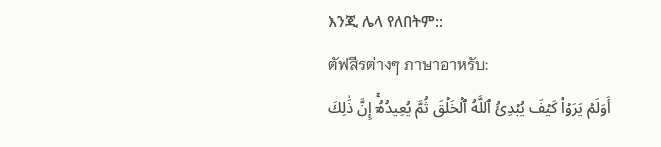እንጂ ሌላ የለበትም::
ตัฟสีรต่างๆ ภาษาอาหรับ:
أَوَلَمۡ يَرَوۡاْ كَيۡفَ يُبۡدِئُ ٱللَّهُ ٱلۡخَلۡقَ ثُمَّ يُعِيدُهُۥٓۚ إِنَّ ذَٰلِكَ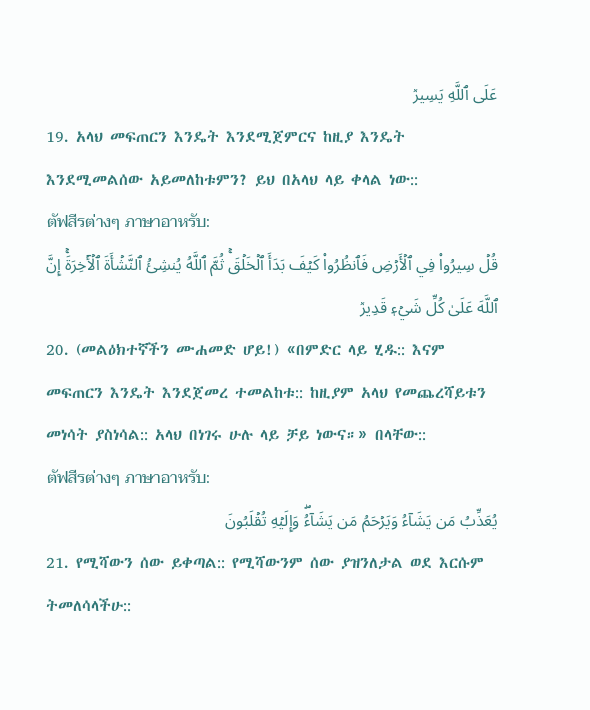عَلَى ٱللَّهِ يَسِيرٞ
19. አላህ መፍጠርን እንዴት እንደሚጀምርና ከዚያ እንዴት እንደሚመልሰው አይመለከቱምን? ይህ በአላህ ላይ ቀላል ነው::
ตัฟสีรต่างๆ ภาษาอาหรับ:
قُلۡ سِيرُواْ فِي ٱلۡأَرۡضِ فَٱنظُرُواْ كَيۡفَ بَدَأَ ٱلۡخَلۡقَۚ ثُمَّ ٱللَّهُ يُنشِئُ ٱلنَّشۡأَةَ ٱلۡأٓخِرَةَۚ إِنَّ ٱللَّهَ عَلَىٰ كُلِّ شَيۡءٖ قَدِيرٞ
20. (መልዕክተኛችን ሙሐመድ ሆይ!) «በምድር ላይ ሂዱ:: እናም መፍጠርን እንዴት እንደጀመረ ተመልከቱ:: ከዚያም አላህ የመጨረሻይቱን መነሳት ያስነሳል:: አላህ በነገሩ ሁሉ ላይ ቻይ ነውና።» በላቸው::
ตัฟสีรต่างๆ ภาษาอาหรับ:
يُعَذِّبُ مَن يَشَآءُ وَيَرۡحَمُ مَن يَشَآءُۖ وَإِلَيۡهِ تُقۡلَبُونَ
21. የሚሻውን ሰው ይቀጣል:: የሚሻውንም ሰው ያዝንለታል ወደ እርሱም ትመለሳላችሁ::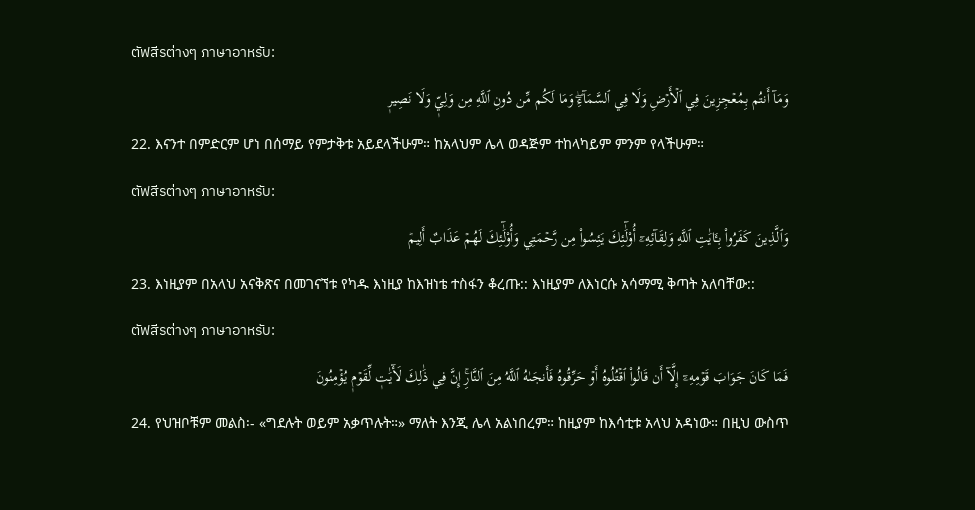ตัฟสีรต่างๆ ภาษาอาหรับ:
وَمَآ أَنتُم بِمُعۡجِزِينَ فِي ٱلۡأَرۡضِ وَلَا فِي ٱلسَّمَآءِۖ وَمَا لَكُم مِّن دُونِ ٱللَّهِ مِن وَلِيّٖ وَلَا نَصِيرٖ
22. እናንተ በምድርም ሆነ በሰማይ የምታቅቱ አይደላችሁም። ከአላህም ሌላ ወዳጅም ተከላካይም ምንም የላችሁም።
ตัฟสีรต่างๆ ภาษาอาหรับ:
وَٱلَّذِينَ كَفَرُواْ بِـَٔايَٰتِ ٱللَّهِ وَلِقَآئِهِۦٓ أُوْلَٰٓئِكَ يَئِسُواْ مِن رَّحۡمَتِي وَأُوْلَٰٓئِكَ لَهُمۡ عَذَابٌ أَلِيمٞ
23. እነዚያም በአላህ አናቅጽና በመገናኘቱ የካዱ እነዚያ ከእዝነቴ ተስፋን ቆረጡ:: እነዚያም ለእነርሱ አሳማሚ ቅጣት አለባቸው::
ตัฟสีรต่างๆ ภาษาอาหรับ:
فَمَا كَانَ جَوَابَ قَوۡمِهِۦٓ إِلَّآ أَن قَالُواْ ٱقۡتُلُوهُ أَوۡ حَرِّقُوهُ فَأَنجَىٰهُ ٱللَّهُ مِنَ ٱلنَّارِۚ إِنَّ فِي ذَٰلِكَ لَأٓيَٰتٖ لِّقَوۡمٖ يُؤۡمِنُونَ
24. የህዝቦቹም መልስ፡- «ግደሉት ወይም አቃጥሉት።» ማለት እንጂ ሌላ አልነበረም። ከዚያም ከእሳቲቱ አላህ አዳነው። በዚህ ውስጥ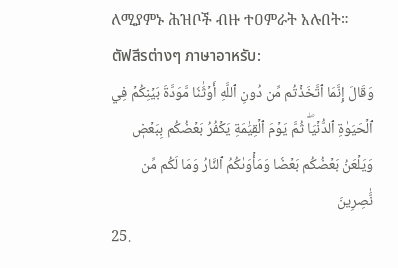ለሚያምኑ ሕዝቦች ብዙ ተዐምራት አሉበት።
ตัฟสีรต่างๆ ภาษาอาหรับ:
وَقَالَ إِنَّمَا ٱتَّخَذۡتُم مِّن دُونِ ٱللَّهِ أَوۡثَٰنٗا مَّوَدَّةَ بَيۡنِكُمۡ فِي ٱلۡحَيَوٰةِ ٱلدُّنۡيَاۖ ثُمَّ يَوۡمَ ٱلۡقِيَٰمَةِ يَكۡفُرُ بَعۡضُكُم بِبَعۡضٖ وَيَلۡعَنُ بَعۡضُكُم بَعۡضٗا وَمَأۡوَىٰكُمُ ٱلنَّارُ وَمَا لَكُم مِّن نَّٰصِرِينَ
25.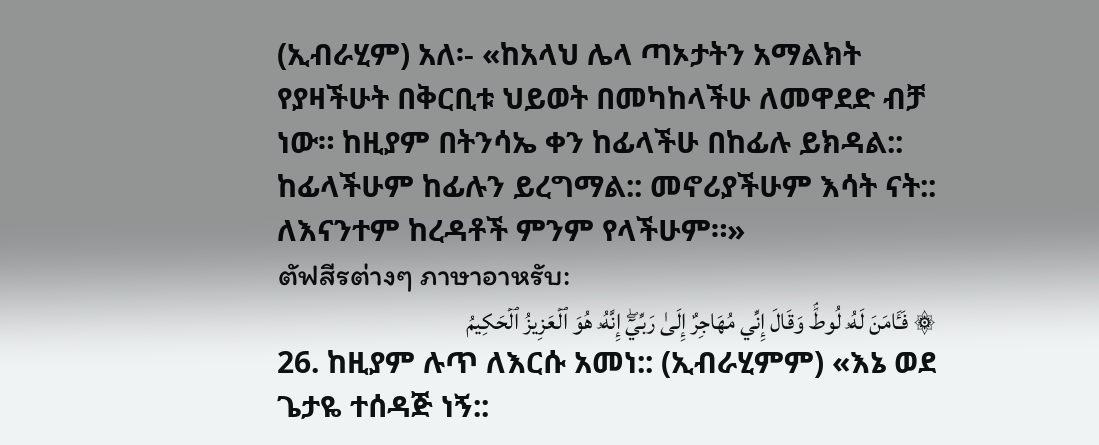(ኢብራሂም) አለ፡- «ከአላህ ሌላ ጣኦታትን አማልክት የያዛችሁት በቅርቢቱ ህይወት በመካከላችሁ ለመዋደድ ብቻ ነው። ከዚያም በትንሳኤ ቀን ከፊላችሁ በከፊሉ ይክዳል:: ከፊላችሁም ከፊሉን ይረግማል:: መኖሪያችሁም እሳት ናት:: ለእናንተም ከረዳቶች ምንም የላችሁም።»
ตัฟสีรต่างๆ ภาษาอาหรับ:
۞ فَـَٔامَنَ لَهُۥ لُوطٞۘ وَقَالَ إِنِّي مُهَاجِرٌ إِلَىٰ رَبِّيٓۖ إِنَّهُۥ هُوَ ٱلۡعَزِيزُ ٱلۡحَكِيمُ
26. ከዚያም ሉጥ ለእርሱ አመነ:: (ኢብራሂምም) «እኔ ወደ ጌታዬ ተሰዳጅ ነኝ::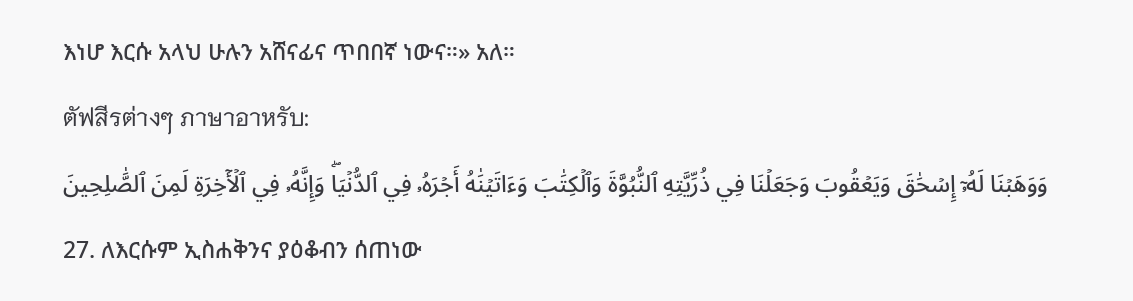እነሆ እርሱ አላህ ሁሉን አሸናፊና ጥበበኛ ነውና።» አለ።
ตัฟสีรต่างๆ ภาษาอาหรับ:
وَوَهَبۡنَا لَهُۥٓ إِسۡحَٰقَ وَيَعۡقُوبَ وَجَعَلۡنَا فِي ذُرِّيَّتِهِ ٱلنُّبُوَّةَ وَٱلۡكِتَٰبَ وَءَاتَيۡنَٰهُ أَجۡرَهُۥ فِي ٱلدُّنۡيَاۖ وَإِنَّهُۥ فِي ٱلۡأٓخِرَةِ لَمِنَ ٱلصَّٰلِحِينَ
27. ለእርሱም ኢስሐቅንና ያዕቆብን ሰጠነው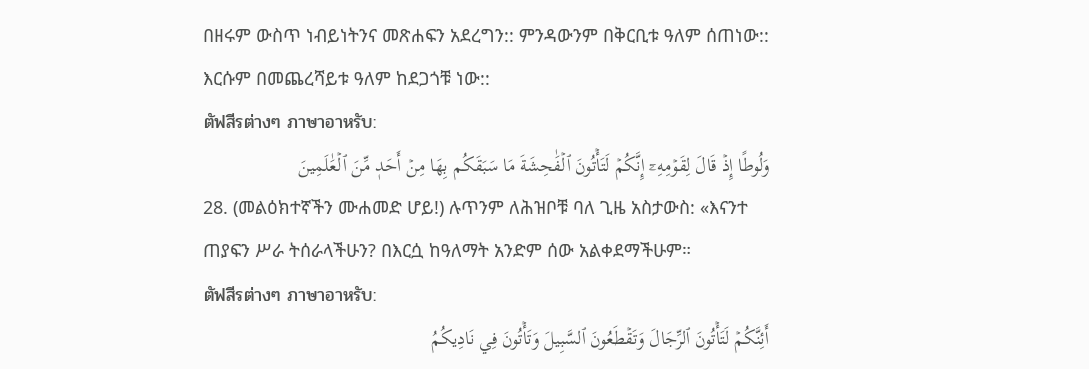በዘሩም ውስጥ ነብይነትንና መጽሐፍን አደረግን:: ምንዳውንም በቅርቢቱ ዓለም ሰጠነው:: እርሱም በመጨረሻይቱ ዓለም ከደጋጎቹ ነው::
ตัฟสีรต่างๆ ภาษาอาหรับ:
وَلُوطًا إِذۡ قَالَ لِقَوۡمِهِۦٓ إِنَّكُمۡ لَتَأۡتُونَ ٱلۡفَٰحِشَةَ مَا سَبَقَكُم بِهَا مِنۡ أَحَدٖ مِّنَ ٱلۡعَٰلَمِينَ
28. (መልዕክተኛችን ሙሐመድ ሆይ!) ሉጥንም ለሕዝቦቹ ባለ ጊዜ አስታውስ: «እናንተ ጠያፍን ሥራ ትሰራላችሁን? በእርሷ ከዓለማት አንድም ሰው አልቀደማችሁም።
ตัฟสีรต่างๆ ภาษาอาหรับ:
أَئِنَّكُمۡ لَتَأۡتُونَ ٱلرِّجَالَ وَتَقۡطَعُونَ ٱلسَّبِيلَ وَتَأۡتُونَ فِي نَادِيكُمُ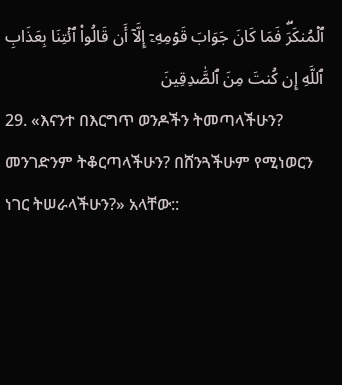ٱلۡمُنكَرَۖ فَمَا كَانَ جَوَابَ قَوۡمِهِۦٓ إِلَّآ أَن قَالُواْ ٱئۡتِنَا بِعَذَابِ ٱللَّهِ إِن كُنتَ مِنَ ٱلصَّٰدِقِينَ
29. «እናንተ በእርግጥ ወንዶችን ትመጣላችሁን? መንገድንም ትቆርጣላችሁን? በሸንጓችሁም የሚነወርን ነገር ትሠራላችሁን?» አላቸው::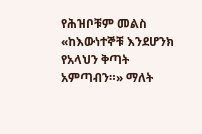የሕዝቦቹም መልስ «ከእውነተኞቹ እንደሆንክ የአላህን ቅጣት አምጣብን።» ማለት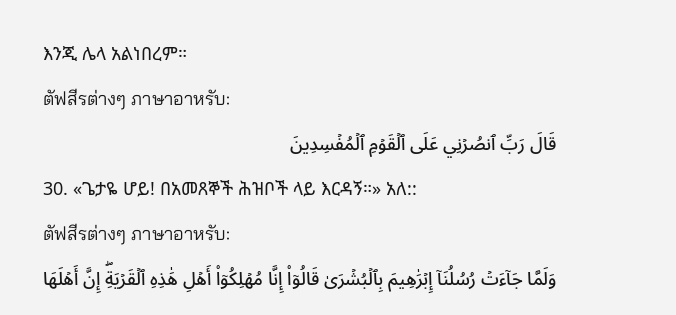እንጂ ሌላ አልነበረም።
ตัฟสีรต่างๆ ภาษาอาหรับ:
قَالَ رَبِّ ٱنصُرۡنِي عَلَى ٱلۡقَوۡمِ ٱلۡمُفۡسِدِينَ
30. «ጌታዬ ሆይ! በአመጸኞች ሕዝቦች ላይ እርዳኝ።» አለ::
ตัฟสีรต่างๆ ภาษาอาหรับ:
وَلَمَّا جَآءَتۡ رُسُلُنَآ إِبۡرَٰهِيمَ بِٱلۡبُشۡرَىٰ قَالُوٓاْ إِنَّا مُهۡلِكُوٓاْ أَهۡلِ هَٰذِهِ ٱلۡقَرۡيَةِۖ إِنَّ أَهۡلَهَا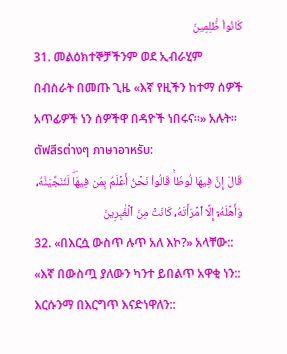كَانُواْ ظَٰلِمِينَ
31. መልዕክተኞቻችንም ወደ ኢብራሂም በብስራት በመጡ ጊዜ «እኛ የዚችን ከተማ ሰዎች አጥፊዎች ነን ሰዎችዋ በዳዮች ነበሩና።» አሉት።
ตัฟสีรต่างๆ ภาษาอาหรับ:
قَالَ إِنَّ فِيهَا لُوطٗاۚ قَالُواْ نَحۡنُ أَعۡلَمُ بِمَن فِيهَاۖ لَنُنَجِّيَنَّهُۥ وَأَهۡلَهُۥٓ إِلَّا ٱمۡرَأَتَهُۥ كَانَتۡ مِنَ ٱلۡغَٰبِرِينَ
32. «በእርሷ ውስጥ ሉጥ አለ እኮ?» አላቸው:: «እኛ በውስጧ ያለውን ካንተ ይበልጥ አዋቂ ነን:: እርሱንማ በእርግጥ እናድነዋለን::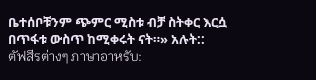ቤተሰቦቹንም ጭምር ሚስቱ ብቻ ስትቀር እርሷ በጥፋቱ ውስጥ ከሚቀሩት ናት።» አሉት::
ตัฟสีรต่างๆ ภาษาอาหรับ: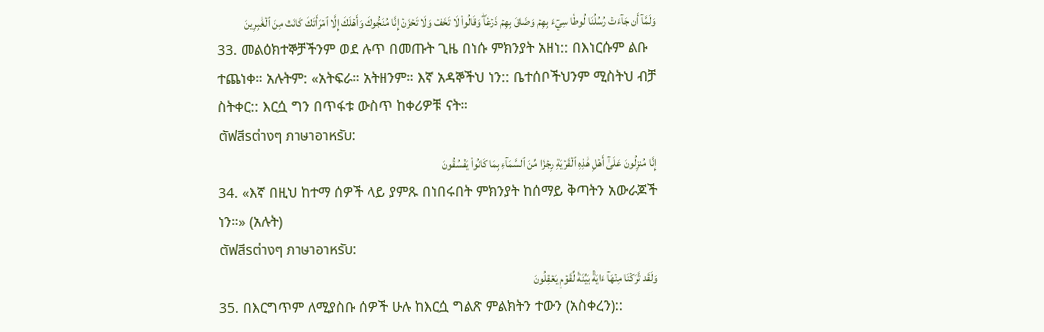وَلَمَّآ أَن جَآءَتۡ رُسُلُنَا لُوطٗا سِيٓءَ بِهِمۡ وَضَاقَ بِهِمۡ ذَرۡعٗاۖ وَقَالُواْ لَا تَخَفۡ وَلَا تَحۡزَنۡ إِنَّا مُنَجُّوكَ وَأَهۡلَكَ إِلَّا ٱمۡرَأَتَكَ كَانَتۡ مِنَ ٱلۡغَٰبِرِينَ
33. መልዕክተኞቻችንም ወደ ሉጥ በመጡት ጊዜ በነሱ ምክንያት አዘነ:: በእነርሱም ልቡ ተጨነቀ። አሉትም: «አትፍራ። አትዘንም። እኛ አዳኞችህ ነን:: ቤተሰቦችህንም ሚስትህ ብቻ ስትቀር:: እርሷ ግን በጥፋቱ ውስጥ ከቀሪዎቹ ናት።
ตัฟสีรต่างๆ ภาษาอาหรับ:
إِنَّا مُنزِلُونَ عَلَىٰٓ أَهۡلِ هَٰذِهِ ٱلۡقَرۡيَةِ رِجۡزٗا مِّنَ ٱلسَّمَآءِ بِمَا كَانُواْ يَفۡسُقُونَ
34. «እኛ በዚህ ከተማ ሰዎች ላይ ያምጹ በነበሩበት ምክንያት ከሰማይ ቅጣትን አውራጆች ነን።» (አሉት)
ตัฟสีรต่างๆ ภาษาอาหรับ:
وَلَقَد تَّرَكۡنَا مِنۡهَآ ءَايَةَۢ بَيِّنَةٗ لِّقَوۡمٖ يَعۡقِلُونَ
35. በእርግጥም ለሚያስቡ ሰዎች ሁሉ ከእርሷ ግልጽ ምልክትን ተውን (አስቀረን)::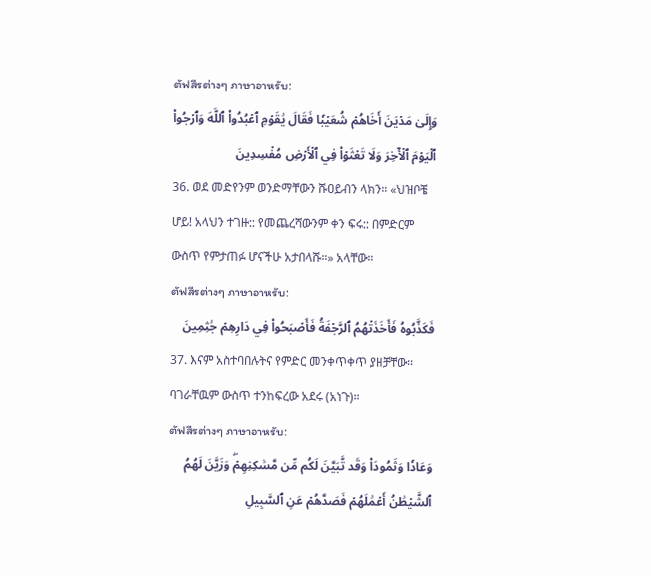ตัฟสีรต่างๆ ภาษาอาหรับ:
وَإِلَىٰ مَدۡيَنَ أَخَاهُمۡ شُعَيۡبٗا فَقَالَ يَٰقَوۡمِ ٱعۡبُدُواْ ٱللَّهَ وَٱرۡجُواْ ٱلۡيَوۡمَ ٱلۡأٓخِرَ وَلَا تَعۡثَوۡاْ فِي ٱلۡأَرۡضِ مُفۡسِدِينَ
36. ወደ መድየንም ወንድማቸውን ሹዐይብን ላክን። «ህዝቦቼ ሆይ! አላህን ተገዙ:: የመጨረሻውንም ቀን ፍሩ:: በምድርም ውስጥ የምታጠፉ ሆናችሁ አታበላሹ።» አላቸው።
ตัฟสีรต่างๆ ภาษาอาหรับ:
فَكَذَّبُوهُ فَأَخَذَتۡهُمُ ٱلرَّجۡفَةُ فَأَصۡبَحُواْ فِي دَارِهِمۡ جَٰثِمِينَ
37. እናም አስተባበሉትና የምድር መንቀጥቀጥ ያዘቻቸው፡፡ ባገራቸዉም ውስጥ ተንከፍረው አደሩ (አነጉ)።
ตัฟสีรต่างๆ ภาษาอาหรับ:
وَعَادٗا وَثَمُودَاْ وَقَد تَّبَيَّنَ لَكُم مِّن مَّسَٰكِنِهِمۡۖ وَزَيَّنَ لَهُمُ ٱلشَّيۡطَٰنُ أَعۡمَٰلَهُمۡ فَصَدَّهُمۡ عَنِ ٱلسَّبِيلِ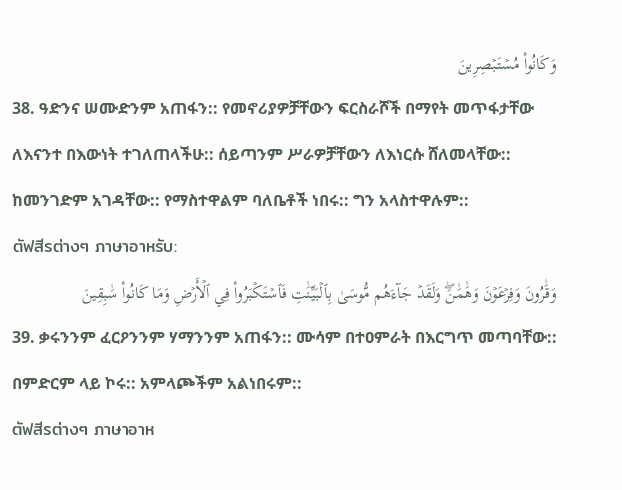وَكَانُواْ مُسۡتَبۡصِرِينَ
38. ዓድንና ሠሙድንም አጠፋን:: የመኖሪያዎቻቸውን ፍርስራሾች በማየት መጥፋታቸው ለእናንተ በእውነት ተገለጠላችሁ:: ሰይጣንም ሥራዎቻቸውን ለእነርሱ ሸለመላቸው:: ከመንገድም አገዳቸው:: የማስተዋልም ባለቤቶች ነበሩ:: ግን አላስተዋሉም::
ตัฟสีรต่างๆ ภาษาอาหรับ:
وَقَٰرُونَ وَفِرۡعَوۡنَ وَهَٰمَٰنَۖ وَلَقَدۡ جَآءَهُم مُّوسَىٰ بِٱلۡبَيِّنَٰتِ فَٱسۡتَكۡبَرُواْ فِي ٱلۡأَرۡضِ وَمَا كَانُواْ سَٰبِقِينَ
39. ቃሩንንም ፈርዖንንም ሃማንንም አጠፋን:: ሙሳም በተዐምራት በእርግጥ መጣባቸው:: በምድርም ላይ ኮሩ:: አምላጮችም አልነበሩም::
ตัฟสีรต่างๆ ภาษาอาห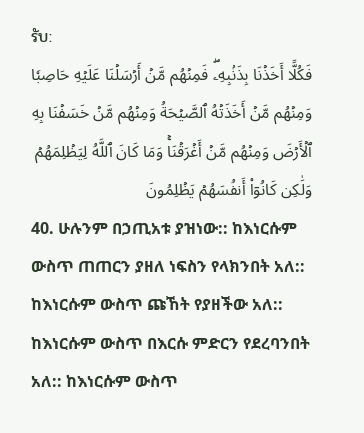รับ:
فَكُلًّا أَخَذۡنَا بِذَنۢبِهِۦۖ فَمِنۡهُم مَّنۡ أَرۡسَلۡنَا عَلَيۡهِ حَاصِبٗا وَمِنۡهُم مَّنۡ أَخَذَتۡهُ ٱلصَّيۡحَةُ وَمِنۡهُم مَّنۡ خَسَفۡنَا بِهِ ٱلۡأَرۡضَ وَمِنۡهُم مَّنۡ أَغۡرَقۡنَاۚ وَمَا كَانَ ٱللَّهُ لِيَظۡلِمَهُمۡ وَلَٰكِن كَانُوٓاْ أَنفُسَهُمۡ يَظۡلِمُونَ
40. ሁሉንም በኃጢአቱ ያዝነው:: ከእነርሱም ውስጥ ጠጠርን ያዘለ ነፍስን የላክንበት አለ:: ከእነርሱም ውስጥ ጩኸት የያዘችው አለ:: ከእነርሱም ውስጥ በእርሱ ምድርን የደረባንበት አለ:: ከእነርሱም ውስጥ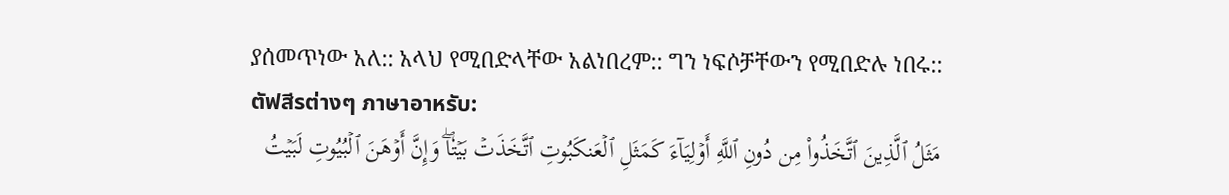ያሰመጥነው አለ:: አላህ የሚበድላቸው አልነበረም:: ግን ነፍሶቻቸውን የሚበድሉ ነበሩ::
ตัฟสีรต่างๆ ภาษาอาหรับ:
مَثَلُ ٱلَّذِينَ ٱتَّخَذُواْ مِن دُونِ ٱللَّهِ أَوۡلِيَآءَ كَمَثَلِ ٱلۡعَنكَبُوتِ ٱتَّخَذَتۡ بَيۡتٗاۖ وَإِنَّ أَوۡهَنَ ٱلۡبُيُوتِ لَبَيۡتُ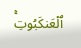ٱلۡعَنكَبُوتِۚ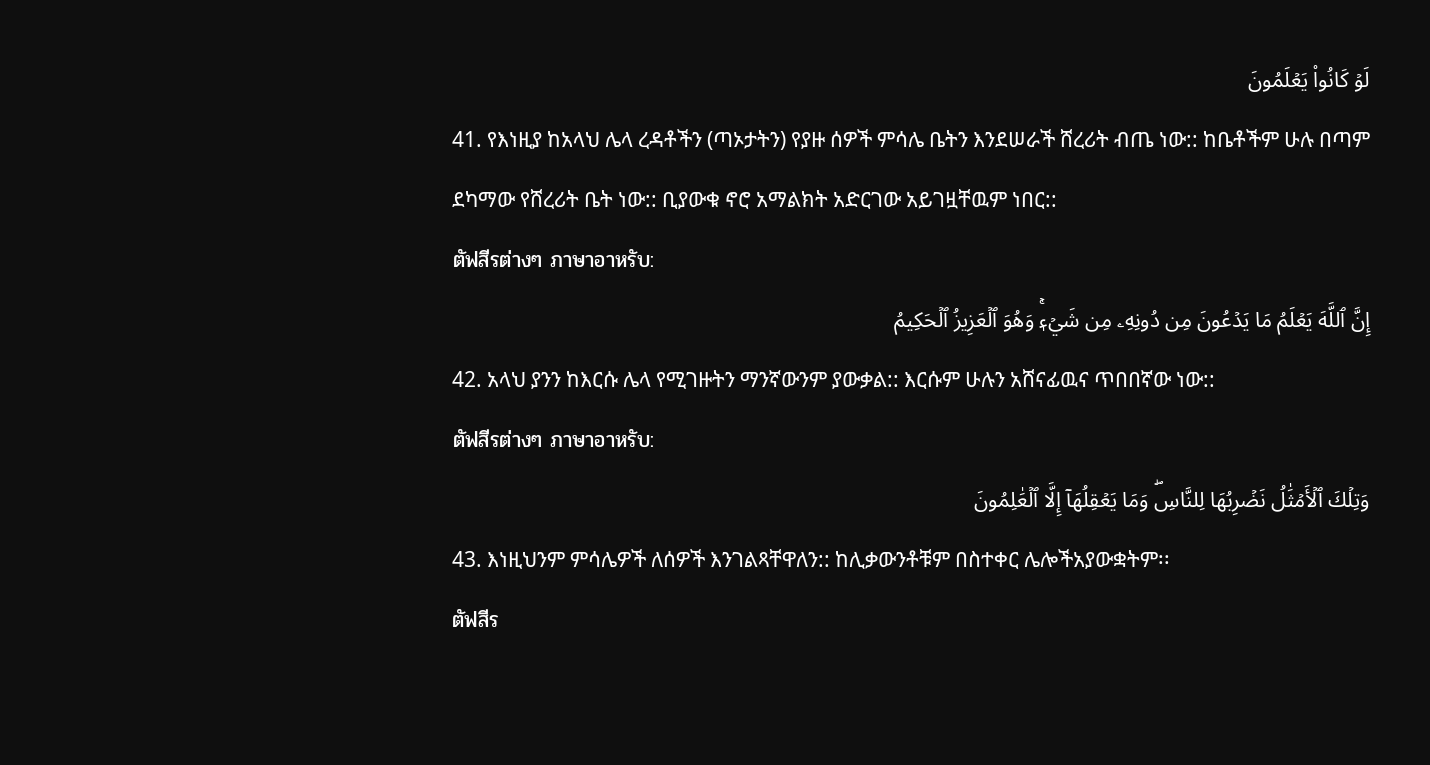لَوۡ كَانُواْ يَعۡلَمُونَ
41. የእነዚያ ከአላህ ሌላ ረዳቶችን (ጣኦታትን) የያዙ ሰዎች ምሳሌ ቤትን እንደሠራች ሸረሪት ብጤ ነው:: ከቤቶችም ሁሉ በጣም ደካማው የሸረሪት ቤት ነው:: ቢያውቁ ኖሮ አማልክት አድርገው አይገዟቸዉም ነበር::
ตัฟสีรต่างๆ ภาษาอาหรับ:
إِنَّ ٱللَّهَ يَعۡلَمُ مَا يَدۡعُونَ مِن دُونِهِۦ مِن شَيۡءٖۚ وَهُوَ ٱلۡعَزِيزُ ٱلۡحَكِيمُ
42. አላህ ያንን ከእርሱ ሌላ የሚገዙትን ማንኛውንም ያውቃል:: እርሱም ሁሉን አሸናፊዉና ጥበበኛው ነው::
ตัฟสีรต่างๆ ภาษาอาหรับ:
وَتِلۡكَ ٱلۡأَمۡثَٰلُ نَضۡرِبُهَا لِلنَّاسِۖ وَمَا يَعۡقِلُهَآ إِلَّا ٱلۡعَٰلِمُونَ
43. እነዚህንም ምሳሌዎች ለሰዎች እንገልጻቸዋለን:: ከሊቃውንቶቹም በስተቀር ሌሎችአያውቋትም፡፡
ตัฟสีร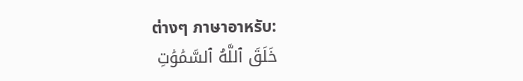ต่างๆ ภาษาอาหรับ:
خَلَقَ ٱللَّهُ ٱلسَّمَٰوَٰتِ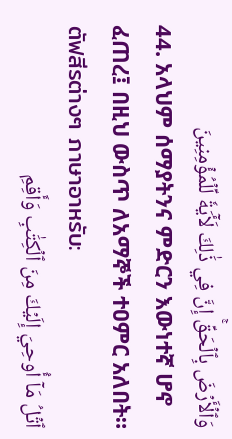وَٱلۡأَرۡضَ بِٱلۡحَقِّۚ إِنَّ فِي ذَٰلِكَ لَأٓيَةٗ لِّلۡمُؤۡمِنِينَ
44. አላህም ሰማያትንና ምድርን እውነተኛ ሆኖ ፈጠረ፤ በዚህ ውስጥ ለአማኞች ተዐምር አለበት።
ตัฟสีรต่างๆ ภาษาอาหรับ:
ٱتۡلُ مَآ أُوحِيَ إِلَيۡكَ مِنَ ٱلۡكِتَٰبِ وَأَقِمِ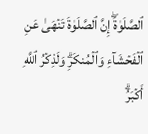ٱلصَّلَوٰةَۖ إِنَّ ٱلصَّلَوٰةَ تَنۡهَىٰ عَنِ ٱلۡفَحۡشَآءِ وَٱلۡمُنكَرِۗ وَلَذِكۡرُ ٱللَّهِ أَكۡبَرُۗ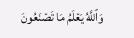وَٱللَّهُ يَعۡلَمُ مَا تَصۡنَعُونَ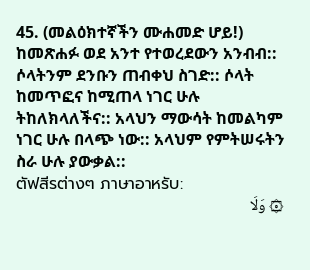45. (መልዕክተኛችን ሙሐመድ ሆይ!) ከመጽሐፉ ወደ አንተ የተወረደውን አንብብ:: ሶላትንም ደንቡን ጠብቀህ ስገድ:: ሶላት ከመጥፎና ከሚጠላ ነገር ሁሉ ትከለክላለችና:: አላህን ማውሳት ከመልካም ነገር ሁሉ በላጭ ነው:: አላህም የምትሠሩትን ስራ ሁሉ ያውቃል::
ตัฟสีรต่างๆ ภาษาอาหรับ:
۞ وَلَا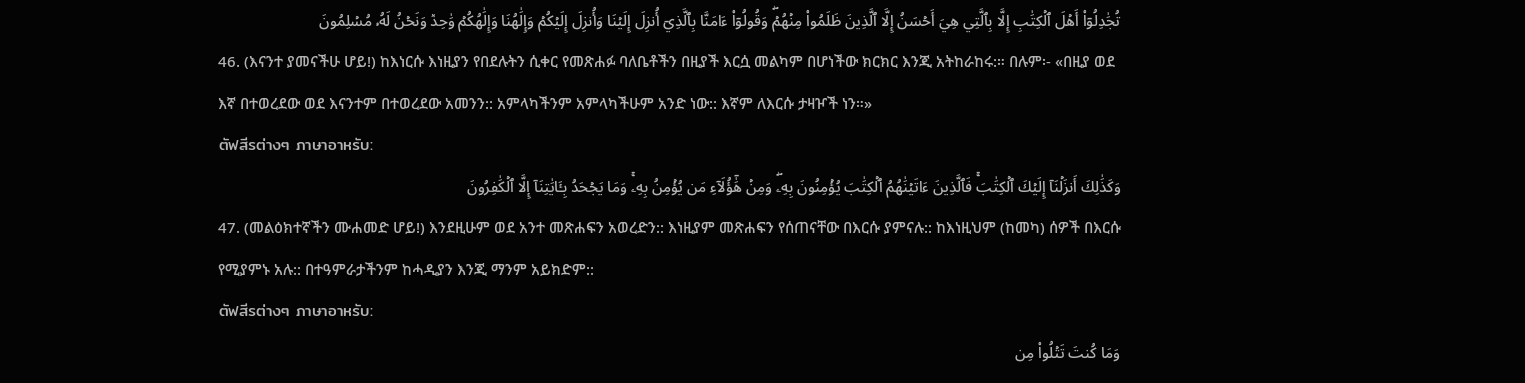تُجَٰدِلُوٓاْ أَهۡلَ ٱلۡكِتَٰبِ إِلَّا بِٱلَّتِي هِيَ أَحۡسَنُ إِلَّا ٱلَّذِينَ ظَلَمُواْ مِنۡهُمۡۖ وَقُولُوٓاْ ءَامَنَّا بِٱلَّذِيٓ أُنزِلَ إِلَيۡنَا وَأُنزِلَ إِلَيۡكُمۡ وَإِلَٰهُنَا وَإِلَٰهُكُمۡ وَٰحِدٞ وَنَحۡنُ لَهُۥ مُسۡلِمُونَ
46. (እናንተ ያመናችሁ ሆይ!) ከእነርሱ እነዚያን የበደሉትን ሲቀር የመጽሐፉ ባለቤቶችን በዚያች እርሷ መልካም በሆነችው ክርክር እንጂ አትከራከሩ:። በሉም፡- «በዚያ ወደ እኛ በተወረደው ወደ እናንተም በተወረደው አመንን:: አምላካችንም አምላካችሁም አንድ ነው:: እኛም ለእርሱ ታዛዦች ነን።»
ตัฟสีรต่างๆ ภาษาอาหรับ:
وَكَذَٰلِكَ أَنزَلۡنَآ إِلَيۡكَ ٱلۡكِتَٰبَۚ فَٱلَّذِينَ ءَاتَيۡنَٰهُمُ ٱلۡكِتَٰبَ يُؤۡمِنُونَ بِهِۦۖ وَمِنۡ هَٰٓؤُلَآءِ مَن يُؤۡمِنُ بِهِۦۚ وَمَا يَجۡحَدُ بِـَٔايَٰتِنَآ إِلَّا ٱلۡكَٰفِرُونَ
47. (መልዕክተኛችን ሙሐመድ ሆይ!) እንደዚሁም ወደ አንተ መጽሐፍን አወረድን:: እነዚያም መጽሐፍን የሰጠናቸው በእርሱ ያምናሉ:: ከእነዚህም (ከመካ) ሰዎች በእርሱ የሚያምኑ አሉ:: በተዓምራታችንም ከሓዲያን እንጂ ማንም አይክድም::
ตัฟสีรต่างๆ ภาษาอาหรับ:
وَمَا كُنتَ تَتۡلُواْ مِن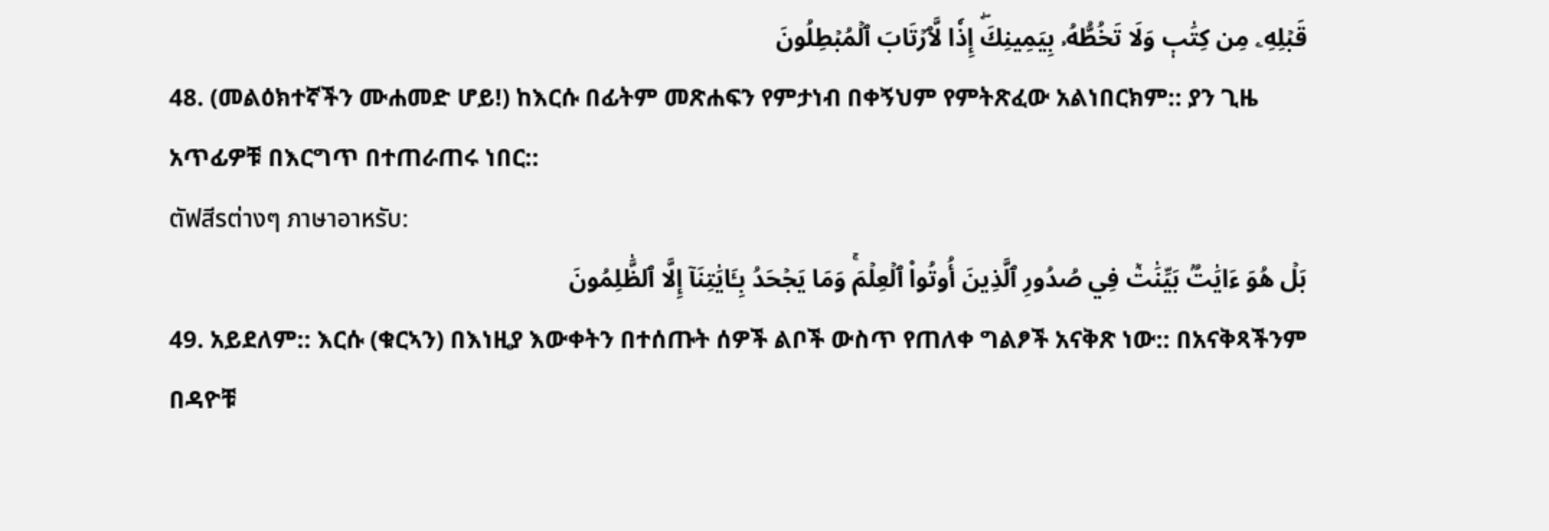قَبۡلِهِۦ مِن كِتَٰبٖ وَلَا تَخُطُّهُۥ بِيَمِينِكَۖ إِذٗا لَّٱرۡتَابَ ٱلۡمُبۡطِلُونَ
48. (መልዕክተኛችን ሙሐመድ ሆይ!) ከእርሱ በፊትም መጽሐፍን የምታነብ በቀኝህም የምትጽፈው አልነበርክም:: ያን ጊዜ አጥፊዎቹ በእርግጥ በተጠራጠሩ ነበር::
ตัฟสีรต่างๆ ภาษาอาหรับ:
بَلۡ هُوَ ءَايَٰتُۢ بَيِّنَٰتٞ فِي صُدُورِ ٱلَّذِينَ أُوتُواْ ٱلۡعِلۡمَۚ وَمَا يَجۡحَدُ بِـَٔايَٰتِنَآ إِلَّا ٱلظَّٰلِمُونَ
49. አይደለም:: እርሱ (ቁርኣን) በእነዚያ እውቀትን በተሰጡት ሰዎች ልቦች ውስጥ የጠለቀ ግልፆች አናቅጽ ነው:: በአናቅጻችንም በዳዮቹ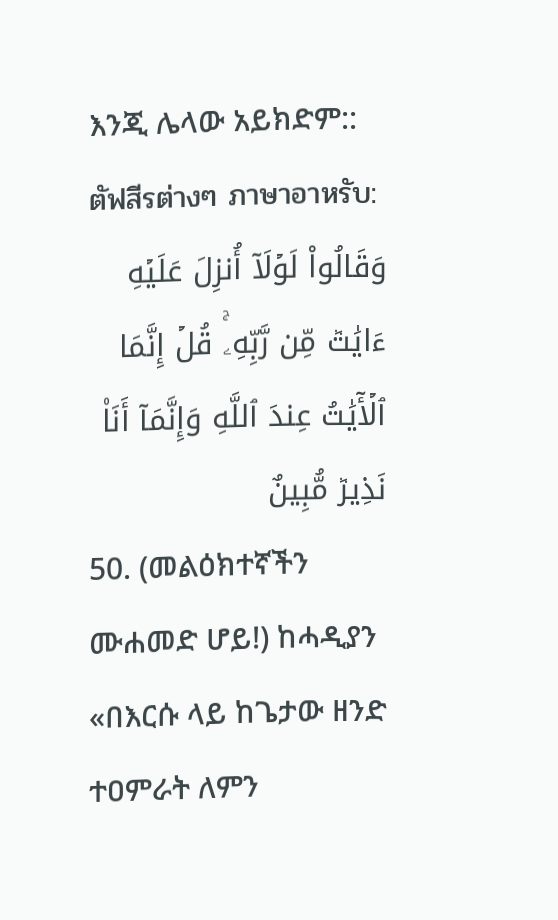እንጂ ሌላው አይክድም::
ตัฟสีรต่างๆ ภาษาอาหรับ:
وَقَالُواْ لَوۡلَآ أُنزِلَ عَلَيۡهِ ءَايَٰتٞ مِّن رَّبِّهِۦۚ قُلۡ إِنَّمَا ٱلۡأٓيَٰتُ عِندَ ٱللَّهِ وَإِنَّمَآ أَنَا۠ نَذِيرٞ مُّبِينٌ
50. (መልዕክተኛችን ሙሐመድ ሆይ!) ከሓዲያን «በእርሱ ላይ ከጌታው ዘንድ ተዐምራት ለምን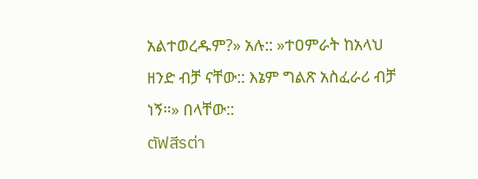አልተወረዱም?» አሉ:: »ተዐምራት ከአላህ ዘንድ ብቻ ናቸው:: እኔም ግልጽ አስፈራሪ ብቻ ነኝ።» በላቸው::
ตัฟสีรต่า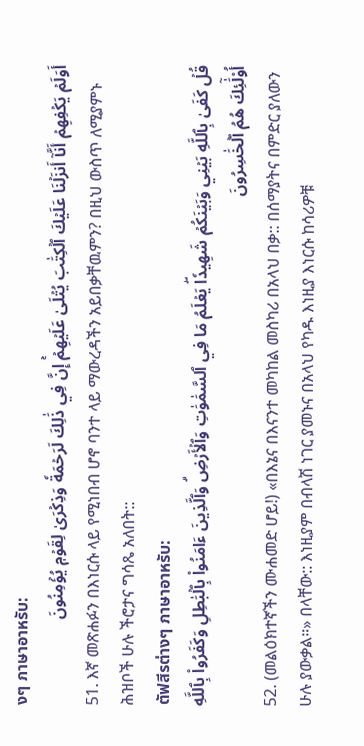งๆ ภาษาอาหรับ:
أَوَلَمۡ يَكۡفِهِمۡ أَنَّآ أَنزَلۡنَا عَلَيۡكَ ٱلۡكِتَٰبَ يُتۡلَىٰ عَلَيۡهِمۡۚ إِنَّ فِي ذَٰلِكَ لَرَحۡمَةٗ وَذِكۡرَىٰ لِقَوۡمٖ يُؤۡمِنُونَ
51. እኛ መጽሐፉን በእነርሱ ላይ የሚነበብ ሆኖ ባንተ ላይ ማውረዳችን አይበቃቸዉምን? በዚህ ውስጥ ለሚያምኑ ሕዝቦች ሁሉ ችሮታና ግሳጼ አለበት::
ตัฟสีรต่างๆ ภาษาอาหรับ:
قُلۡ كَفَىٰ بِٱللَّهِ بَيۡنِي وَبَيۡنَكُمۡ شَهِيدٗاۖ يَعۡلَمُ مَا فِي ٱلسَّمَٰوَٰتِ وَٱلۡأَرۡضِۗ وَٱلَّذِينَ ءَامَنُواْ بِٱلۡبَٰطِلِ وَكَفَرُواْ بِٱللَّهِ أُوْلَٰٓئِكَ هُمُ ٱلۡخَٰسِرُونَ
52. (መልዕክተኛችን ሙሐመድ ሆይ!) «በእኔና በእናንተ መካከል መስካሪ በአላህ በቃ:: በሰማያትና በምድር ያለውን ሁሉ ያውቃል።» በላቸው:: እነዚያም በብላሽ ነገር ያመኑና በአላህ የካዱ እነዚያ እነርሱ ከሳሪዎቹ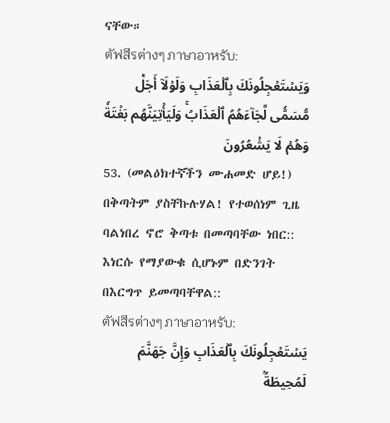ናቸው።
ตัฟสีรต่างๆ ภาษาอาหรับ:
وَيَسۡتَعۡجِلُونَكَ بِٱلۡعَذَابِ وَلَوۡلَآ أَجَلٞ مُّسَمّٗى لَّجَآءَهُمُ ٱلۡعَذَابُۚ وَلَيَأۡتِيَنَّهُم بَغۡتَةٗ وَهُمۡ لَا يَشۡعُرُونَ
53. (መልዕክተኛችን ሙሐመድ ሆይ!) በቅጣትም ያስቸኩሉሃል! የተወሰነም ጊዜ ባልነበረ ኖሮ ቅጣቱ በመጣባቸው ነበር:: እነርሱ የማያውቁ ሲሆኑም በድንገት በእርግጥ ይመጣባቸዋል::
ตัฟสีรต่างๆ ภาษาอาหรับ:
يَسۡتَعۡجِلُونَكَ بِٱلۡعَذَابِ وَإِنَّ جَهَنَّمَ لَمُحِيطَةُۢ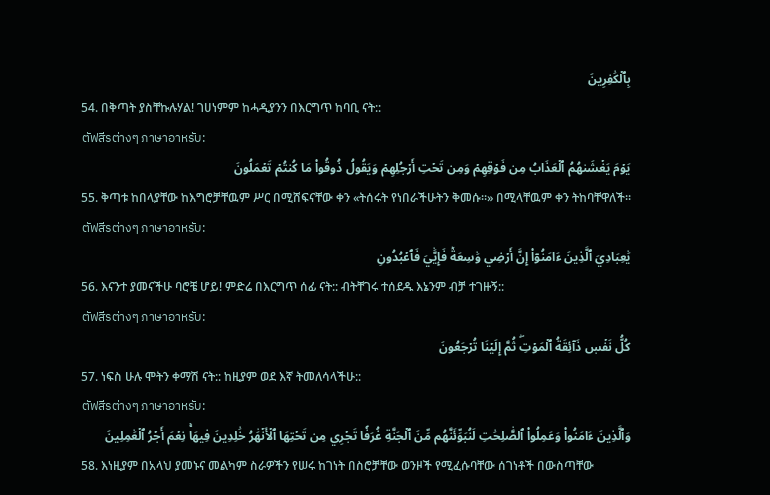بِٱلۡكَٰفِرِينَ
54. በቅጣት ያስቸኩሉሃል! ገሀነምም ከሓዲያንን በእርግጥ ከባቢ ናት::
ตัฟสีรต่างๆ ภาษาอาหรับ:
يَوۡمَ يَغۡشَىٰهُمُ ٱلۡعَذَابُ مِن فَوۡقِهِمۡ وَمِن تَحۡتِ أَرۡجُلِهِمۡ وَيَقُولُ ذُوقُواْ مَا كُنتُمۡ تَعۡمَلُونَ
55. ቅጣቱ ከበላያቸው ከእግሮቻቸዉም ሥር በሚሸፍናቸው ቀን «ትሰሩት የነበራችሁትን ቅመሱ።» በሚላቸዉም ቀን ትከባቸዋለች።
ตัฟสีรต่างๆ ภาษาอาหรับ:
يَٰعِبَادِيَ ٱلَّذِينَ ءَامَنُوٓاْ إِنَّ أَرۡضِي وَٰسِعَةٞ فَإِيَّٰيَ فَٱعۡبُدُونِ
56. እናንተ ያመናችሁ ባሮቼ ሆይ! ምድሬ በእርግጥ ሰፊ ናት:: ብትቸገሩ ተሰደዱ እኔንም ብቻ ተገዙኝ::
ตัฟสีรต่างๆ ภาษาอาหรับ:
كُلُّ نَفۡسٖ ذَآئِقَةُ ٱلۡمَوۡتِۖ ثُمَّ إِلَيۡنَا تُرۡجَعُونَ
57. ነፍስ ሁሉ ሞትን ቀማሽ ናት:: ከዚያም ወደ እኛ ትመለሳላችሁ::
ตัฟสีรต่างๆ ภาษาอาหรับ:
وَٱلَّذِينَ ءَامَنُواْ وَعَمِلُواْ ٱلصَّٰلِحَٰتِ لَنُبَوِّئَنَّهُم مِّنَ ٱلۡجَنَّةِ غُرَفٗا تَجۡرِي مِن تَحۡتِهَا ٱلۡأَنۡهَٰرُ خَٰلِدِينَ فِيهَاۚ نِعۡمَ أَجۡرُ ٱلۡعَٰمِلِينَ
58. እነዚያም በአላህ ያመኑና መልካም ስራዎችን የሠሩ ከገነት በስሮቻቸው ወንዞች የሚፈሱባቸው ሰገነቶች በውስጣቸው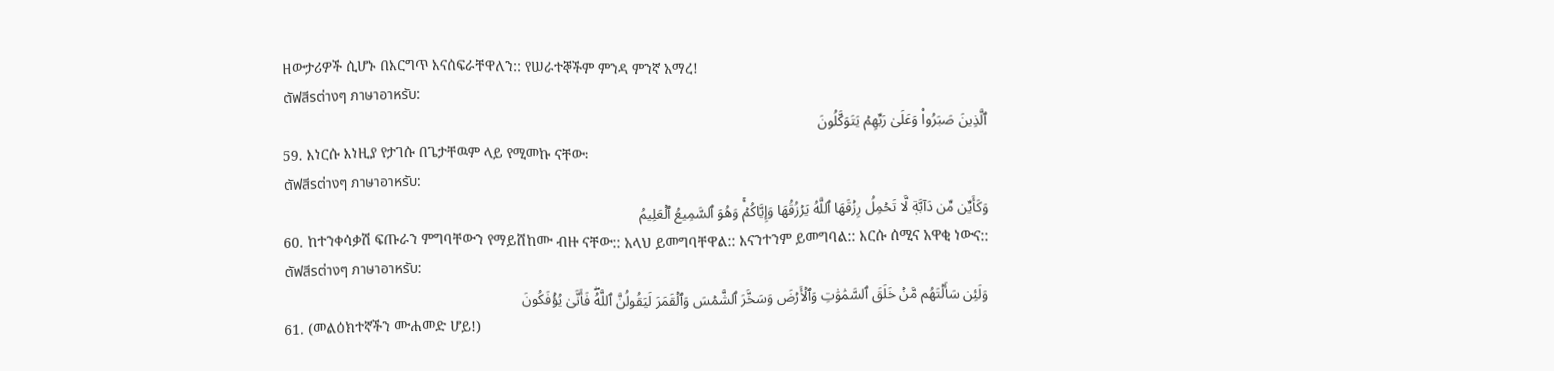ዘውታሪዎች ሲሆኑ በእርግጥ እናሰፍራቸዋለን:: የሠራተኞችም ምንዳ ምንኛ አማረ!
ตัฟสีรต่างๆ ภาษาอาหรับ:
ٱلَّذِينَ صَبَرُواْ وَعَلَىٰ رَبِّهِمۡ يَتَوَكَّلُونَ
59. እነርሱ እነዚያ የታገሱ በጌታቸዉም ላይ የሚመኩ ናቸው፡
ตัฟสีรต่างๆ ภาษาอาหรับ:
وَكَأَيِّن مِّن دَآبَّةٖ لَّا تَحۡمِلُ رِزۡقَهَا ٱللَّهُ يَرۡزُقُهَا وَإِيَّاكُمۡۚ وَهُوَ ٱلسَّمِيعُ ٱلۡعَلِيمُ
60. ከተንቀሳቃሽ ፍጡራን ምግባቸውን የማይሸከሙ ብዙ ናቸው:: አላህ ይመግባቸዋል:: እናንተንም ይመግባል:: እርሱ ሰሚና አዋቂ ነውና::
ตัฟสีรต่างๆ ภาษาอาหรับ:
وَلَئِن سَأَلۡتَهُم مَّنۡ خَلَقَ ٱلسَّمَٰوَٰتِ وَٱلۡأَرۡضَ وَسَخَّرَ ٱلشَّمۡسَ وَٱلۡقَمَرَ لَيَقُولُنَّ ٱللَّهُۖ فَأَنَّىٰ يُؤۡفَكُونَ
61. (መልዕክተኛችን ሙሐመድ ሆይ!)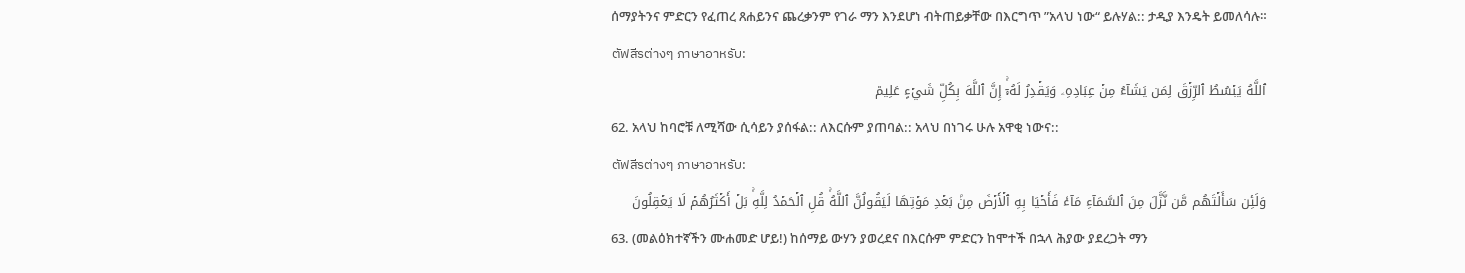ሰማያትንና ምድርን የፈጠረ ጸሐይንና ጨረቃንም የገራ ማን እንደሆነ ብትጠይቃቸው በእርግጥ ”አላህ ነው“ ይሉሃል:: ታዲያ እንዴት ይመለሳሉ።
ตัฟสีรต่างๆ ภาษาอาหรับ:
ٱللَّهُ يَبۡسُطُ ٱلرِّزۡقَ لِمَن يَشَآءُ مِنۡ عِبَادِهِۦ وَيَقۡدِرُ لَهُۥٓۚ إِنَّ ٱللَّهَ بِكُلِّ شَيۡءٍ عَلِيمٞ
62. አላህ ከባሮቹ ለሚሻው ሲሳይን ያሰፋል:: ለእርሱም ያጠባል:: አላህ በነገሩ ሁሉ አዋቂ ነውና::
ตัฟสีรต่างๆ ภาษาอาหรับ:
وَلَئِن سَأَلۡتَهُم مَّن نَّزَّلَ مِنَ ٱلسَّمَآءِ مَآءٗ فَأَحۡيَا بِهِ ٱلۡأَرۡضَ مِنۢ بَعۡدِ مَوۡتِهَا لَيَقُولُنَّ ٱللَّهُۚ قُلِ ٱلۡحَمۡدُ لِلَّهِۚ بَلۡ أَكۡثَرُهُمۡ لَا يَعۡقِلُونَ
63. (መልዕክተኛችን ሙሐመድ ሆይ!) ከሰማይ ውሃን ያወረደና በእርሱም ምድርን ከሞተች በኋላ ሕያው ያደረጋት ማን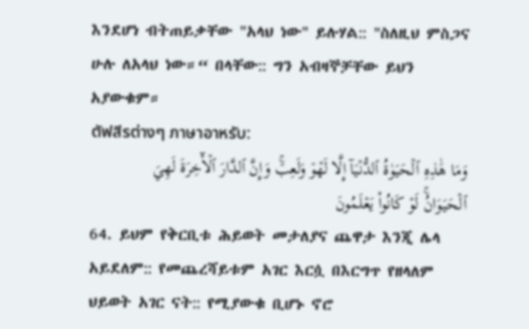እንደሆነ ብትጠይቃቸው "አላህ ነው" ይሉሃል:: "ስለዚህ ምስጋና ሁሉ ለአላህ ነው።“ በላቸው:: ግን አብዛኞቻቸው ይህን አያውቁም።
ตัฟสีรต่างๆ ภาษาอาหรับ:
وَمَا هَٰذِهِ ٱلۡحَيَوٰةُ ٱلدُّنۡيَآ إِلَّا لَهۡوٞ وَلَعِبٞۚ وَإِنَّ ٱلدَّارَ ٱلۡأٓخِرَةَ لَهِيَ ٱلۡحَيَوَانُۚ لَوۡ كَانُواْ يَعۡلَمُونَ
64. ይህም የቅርቢቱ ሕይወት መታለያና ጨዋታ እንጂ ሌላ አይደለም:: የመጨረሻይቱም አገር እርሷ በእርግጥ የዘላለም ህይወት አገር ናት:: የሚያውቁ ቢሆኑ ኖሮ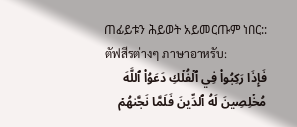ጠፊይቱን ሕይወት አይመርጡም ነበር::
ตัฟสีรต่างๆ ภาษาอาหรับ:
فَإِذَا رَكِبُواْ فِي ٱلۡفُلۡكِ دَعَوُاْ ٱللَّهَ مُخۡلِصِينَ لَهُ ٱلدِّينَ فَلَمَّا نَجَّىٰهُمۡ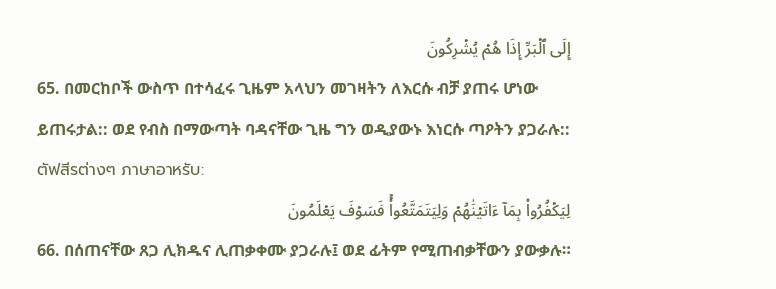إِلَى ٱلۡبَرِّ إِذَا هُمۡ يُشۡرِكُونَ
65. በመርከቦች ውስጥ በተሳፈሩ ጊዜም አላህን መገዛትን ለእርሱ ብቻ ያጠሩ ሆነው ይጠሩታል:: ወደ የብስ በማውጣት ባዳናቸው ጊዜ ግን ወዲያውኑ እነርሱ ጣዖትን ያጋራሉ::
ตัฟสีรต่างๆ ภาษาอาหรับ:
لِيَكۡفُرُواْ بِمَآ ءَاتَيۡنَٰهُمۡ وَلِيَتَمَتَّعُواْۚ فَسَوۡفَ يَعۡلَمُونَ
66. በሰጠናቸው ጸጋ ሊክዱና ሊጠቃቀሙ ያጋራሉ፤ ወደ ፊትም የሚጠብቃቸውን ያውቃሉ።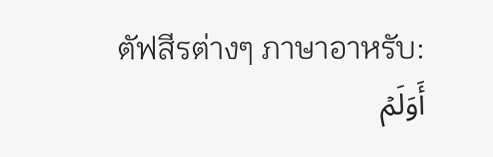ตัฟสีรต่างๆ ภาษาอาหรับ:
أَوَلَمۡ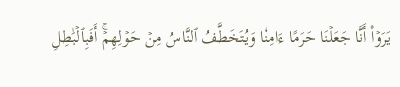يَرَوۡاْ أَنَّا جَعَلۡنَا حَرَمًا ءَامِنٗا وَيُتَخَطَّفُ ٱلنَّاسُ مِنۡ حَوۡلِهِمۡۚ أَفَبِٱلۡبَٰطِلِ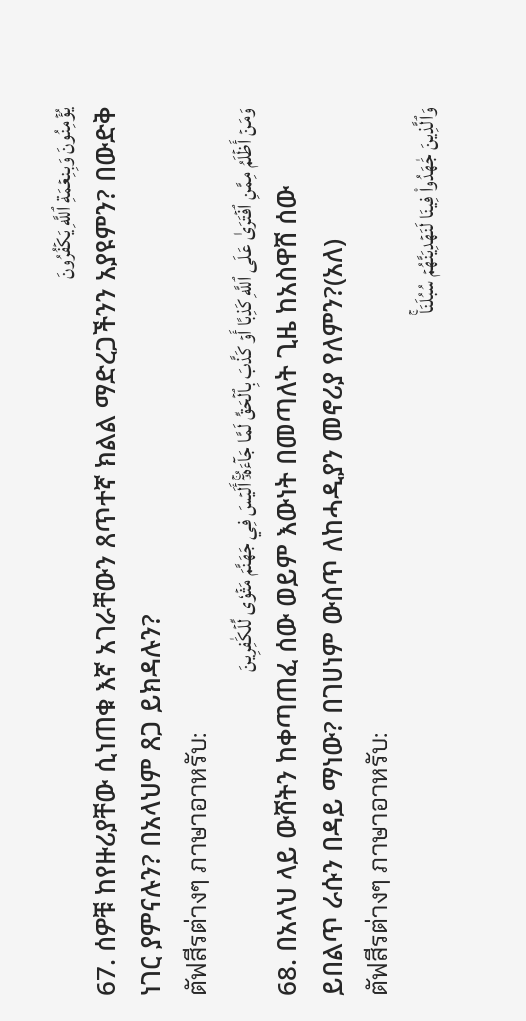يُؤۡمِنُونَ وَبِنِعۡمَةِ ٱللَّهِ يَكۡفُرُونَ
67. ሰዎቹ ከየዙሪያቸው ሲነጠቁ እኛ አገራቸውን ጸጥተኛ ክልል ማድረጋችንን አያዩምን? በውድቅ ነገር ያምናሉን? በአላህም ጸጋ ይክዳሉን?
ตัฟสีรต่างๆ ภาษาอาหรับ:
وَمَنۡ أَظۡلَمُ مِمَّنِ ٱفۡتَرَىٰ عَلَى ٱللَّهِ كَذِبًا أَوۡ كَذَّبَ بِٱلۡحَقِّ لَمَّا جَآءَهُۥٓۚ أَلَيۡسَ فِي جَهَنَّمَ مَثۡوٗى لِّلۡكَٰفِرِينَ
68. በአላህ ላይ ውሸትን ከቀጣጠፈ ሰው ወይም እውነት በመጣለት ጊዜ ከአስዋሸ ሰው ይበልጥ ራሱን በዳይ ማነው? በገሀነም ውስጥ ለከሓዲያን መኖሪያ የለምን?(አለ)
ตัฟสีรต่างๆ ภาษาอาหรับ:
وَٱلَّذِينَ جَٰهَدُواْ فِينَا لَنَهۡدِيَنَّهُمۡ سُبُلَنَاۚ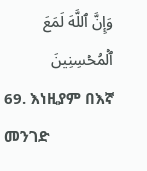وَإِنَّ ٱللَّهَ لَمَعَ ٱلۡمُحۡسِنِينَ
69. እነዚያም በእኛ መንገድ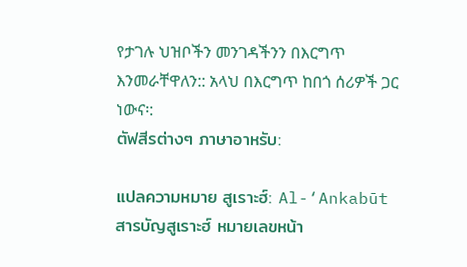የታገሉ ህዝቦችን መንገዳችንን በእርግጥ እንመራቸዋለን:: አላህ በእርግጥ ከበጎ ሰሪዎች ጋር ነውና፡:
ตัฟสีรต่างๆ ภาษาอาหรับ:

แปลความหมาย สูเราะฮ์: Al-‘Ankabūt
สารบัญสูเราะฮ์ หมายเลขหน้า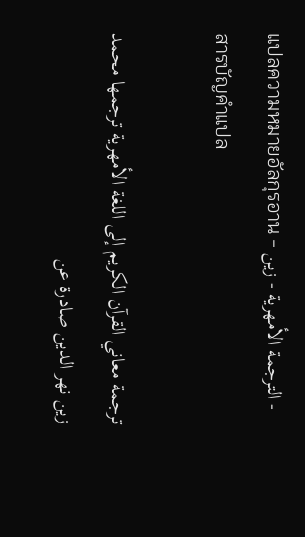แปลความหมายอัลกุรอาน - الترجمة الأمهرية - زين - สารบัญคำแปล

ترجمة معاني القرآن الكريم إلى اللغة الأمهرية ترجمها محمد زين نهر الدين صادرة عن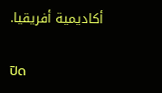أكاديمية أفريقيا.

ปิด